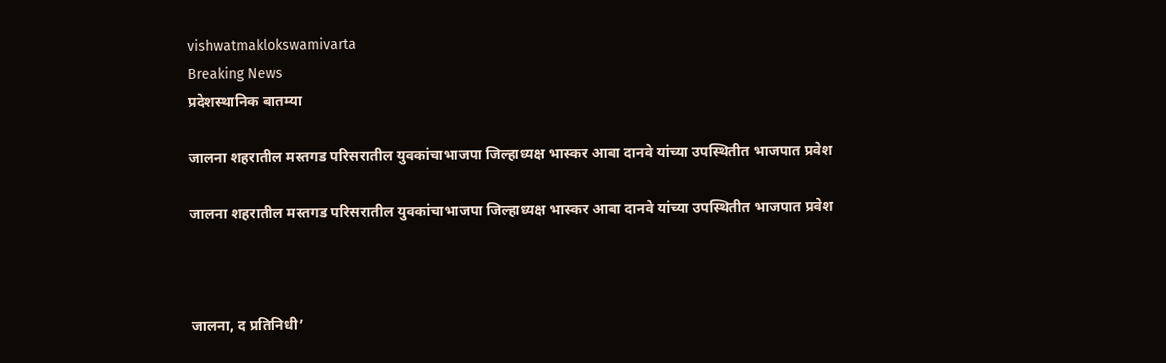vishwatmaklokswamivarta
Breaking News
प्रदेशस्थानिक बातम्या

जालना शहरातील मस्तगड परिसरातील युवकांचाभाजपा जिल्हाध्यक्ष भास्कर आबा दानवे यांच्या उपस्थितीत भाजपात प्रवेश

जालना शहरातील मस्तगड परिसरातील युवकांचाभाजपा जिल्हाध्यक्ष भास्कर आबा दानवे यांच्या उपस्थितीत भाजपात प्रवेश



जालना, द प्रतिनिधी’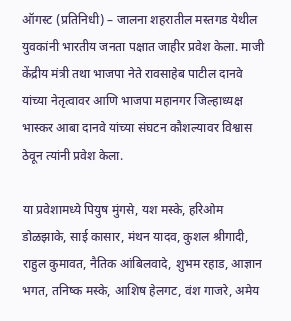ऑगस्ट (प्रतिनिधी) – जालना शहरातील मस्तगड येथील युवकांनी भारतीय जनता पक्षात जाहीर प्रवेश केला. माजी केंद्रीय मंत्री तथा भाजपा नेते रावसाहेब पाटील दानवे यांच्या नेतृत्वावर आणि भाजपा महानगर जिल्हाध्यक्ष भास्कर आबा दानवे यांच्या संघटन कौशल्यावर विश्वास ठेवून त्यांनी प्रवेश केला.

या प्रवेशामध्ये पियुष मुंगसे, यश मस्के, हरिओम डोळझाके, साई कासार, मंथन यादव, कुशल श्रीगादी, राहुल कुमावत, नैतिक आंबिलवादे, शुभम रहाड, आज्ञान भगत, तनिष्क मस्के, आशिष हेलगट, वंश गाजरे, अमेय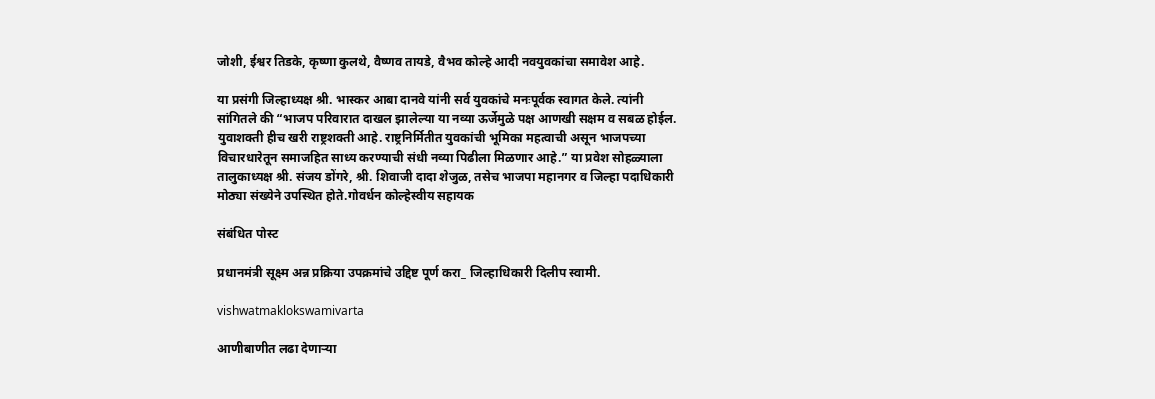जोशी, ईश्वर तिडके, कृष्णा कुलथे, वैष्णव तायडे, वैभव कोल्हे आदी नवयुवकांचा समावेश आहे.

या प्रसंगी जिल्हाध्यक्ष श्री. भास्कर आबा दानवे यांनी सर्व युवकांचे मनःपूर्वक स्वागत केले. त्यांनी सांगितले की “भाजप परिवारात दाखल झालेल्या या नव्या ऊर्जेमुळे पक्ष आणखी सक्षम व सबळ होईल. युवाशक्ती हीच खरी राष्ट्रशक्ती आहे. राष्ट्रनिर्मितीत युवकांची भूमिका महत्वाची असून भाजपच्या विचारधारेतून समाजहित साध्य करण्याची संधी नव्या पिढीला मिळणार आहे.” या प्रवेश सोहळ्याला तालुकाध्यक्ष श्री. संजय डोंगरे, श्री. शिवाजी दादा शेजुळ, तसेच भाजपा महानगर व जिल्हा पदाधिकारी मोठ्या संख्येने उपस्थित होते.गोवर्धन कोल्हेस्वीय सहायक

संबंधित पोस्ट

प्रधानमंत्री सूक्ष्म अन्न प्रक्रिया उपक्रमांचे उद्दिष्ट पूर्ण करा_ जिल्हाधिकारी दिलीप स्वामी.

vishwatmaklokswamivarta

आणीबाणीत लढा देणाऱ्या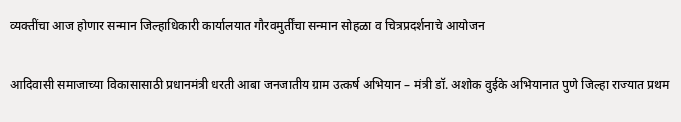व्यक्तींचा आज होणार सन्मान जिल्हाधिकारी कार्यालयात गौरवमुर्तींचा सन्मान सोहळा व चित्रप्रदर्शनाचे आयोजन

आदिवासी समाजाच्या विकासासाठी प्रधानमंत्री धरती आबा जनजातीय ग्राम उत्कर्ष अभियान – मंत्री डॉ. अशोक वुईके अभियानात पुणे जिल्हा राज्यात प्रथम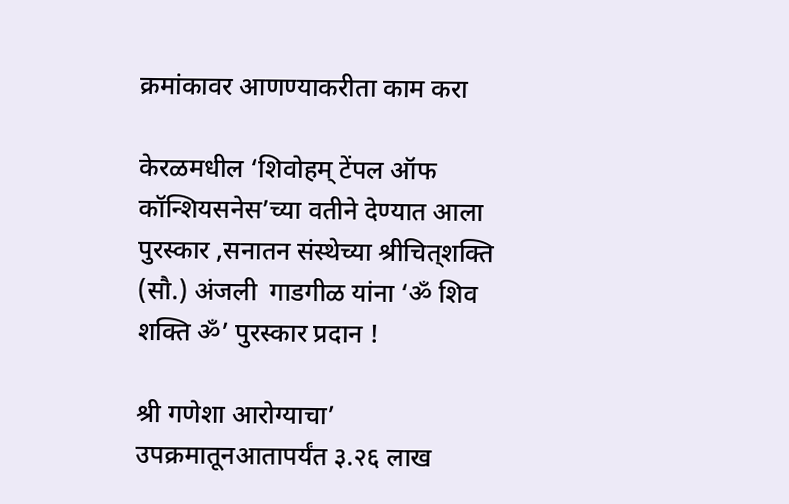क्रमांकावर आणण्याकरीता काम करा

केरळमधील ‘शिवोहम् टेंपल ऑफ कॉन्शियसनेस’च्या वतीने देण्यात आला पुरस्कार ,सनातन संस्थेच्या श्रीचित्‌शक्ति (सौ.) अंजली  गाडगीळ यांना ‘ॐ शिव शक्ति ॐ’ पुरस्कार प्रदान !

श्री गणेशा आरोग्याचा’ उपक्रमातूनआतापर्यंत ३.२६ लाख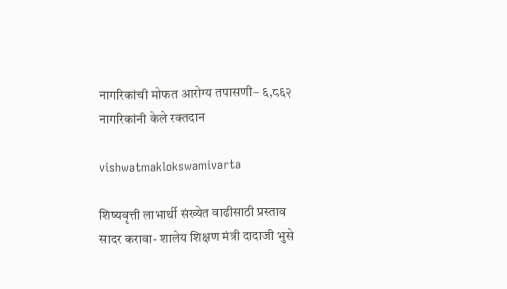नागरिकांची मोफत आरोग्य तपासणी– ६,८६२ नागरिकांनी केले रक्तदान

vishwatmaklokswamivarta

शिष्यवृत्ती लाभार्थी संख्येत वाढीसाठी प्रस्ताव सादर करावा- शालेय शिक्षण मंत्री दादाजी भुसे